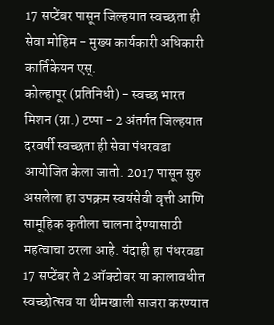17 सप्टेंबर पासून जिल्हयात स्वच्छता ही सेवा मोहिम - मुख्य कार्यकारी अधिकारी कार्तिकेयन एस्.
कोल्हापूर (प्रतिनिधी) - स्वच्छ भारत मिशन (ग्रा.) टप्पा - 2 अंतर्गत जिल्हयात दरवर्षी स्वच्छता ही सेवा पंधरवडा आयोजित केला जातो. 2017 पासून सुरु असलेला हा उपक्रम स्वयंसेवी वृत्ती आणि सामूहिक कृतीला चालना देण्यासाठी महत्वाचा ठरला आहे. यंदाही हा पंधरवडा 17 सप्टेंबर ते 2 ऑक्टोबर या कालावधीत स्वच्छोत्सव या थीमखाली साजरा करण्यात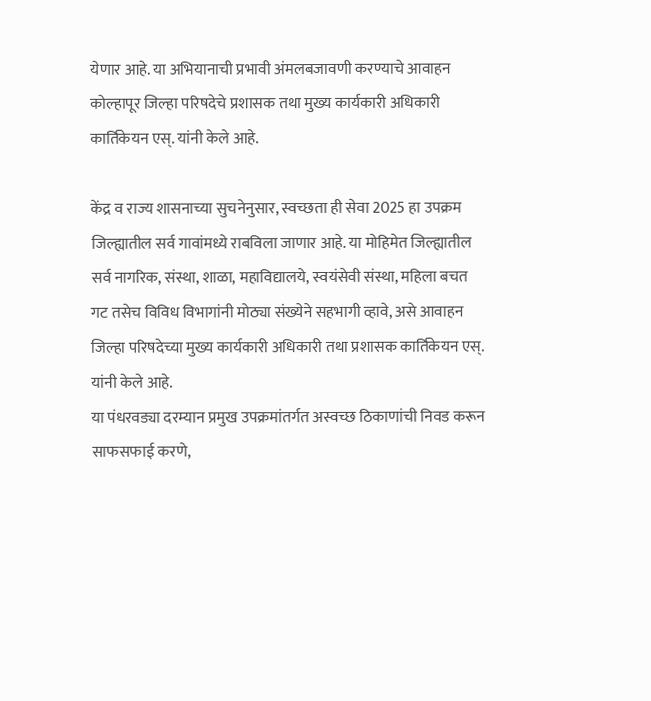येणार आहे. या अभियानाची प्रभावी अंमलबजावणी करण्याचे आवाहन कोल्हापूर जिल्हा परिषदेचे प्रशासक तथा मुख्य कार्यकारी अधिकारी कार्तिकेयन एस्. यांनी केले आहे.

केंद्र व राज्य शासनाच्या सुचनेनुसार, स्वच्छता ही सेवा 2025 हा उपक्रम जिल्ह्यातील सर्व गावांमध्ये राबविला जाणार आहे. या मोहिमेत जिल्ह्यातील सर्व नागरिक, संस्था, शाळा, महाविद्यालये, स्वयंसेवी संस्था, महिला बचत गट तसेच विविध विभागांनी मोठ्या संख्येने सहभागी व्हावे, असे आवाहन जिल्हा परिषदेच्या मुख्य कार्यकारी अधिकारी तथा प्रशासक कार्तिकेयन एस्. यांनी केले आहे.
या पंधरवड्या दरम्यान प्रमुख उपक्रमांतर्गत अस्वच्छ ठिकाणांची निवड करून साफसफाई करणे,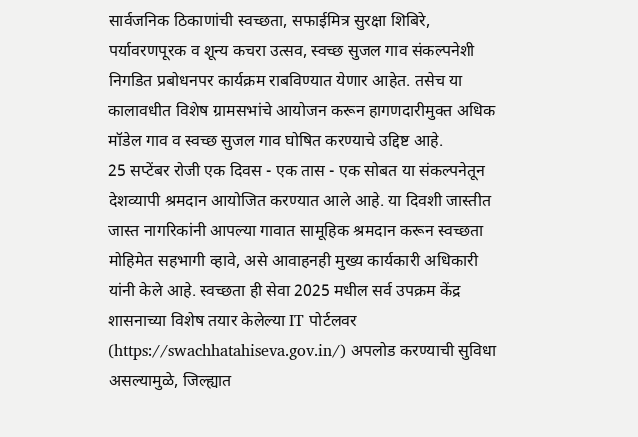सार्वजनिक ठिकाणांची स्वच्छता, सफाईमित्र सुरक्षा शिबिरे, पर्यावरणपूरक व शून्य कचरा उत्सव, स्वच्छ सुजल गाव संकल्पनेशी निगडित प्रबोधनपर कार्यक्रम राबविण्यात येणार आहेत. तसेच या कालावधीत विशेष ग्रामसभांचे आयोजन करून हागणदारीमुक्त अधिक मॉडेल गाव व स्वच्छ सुजल गाव घोषित करण्याचे उद्दिष्ट आहे.
25 सप्टेंबर रोजी एक दिवस - एक तास - एक सोबत या संकल्पनेतून देशव्यापी श्रमदान आयोजित करण्यात आले आहे. या दिवशी जास्तीत जास्त नागरिकांनी आपल्या गावात सामूहिक श्रमदान करून स्वच्छता मोहिमेत सहभागी व्हावे, असे आवाहनही मुख्य कार्यकारी अधिकारी यांनी केले आहे. स्वच्छता ही सेवा 2025 मधील सर्व उपक्रम केंद्र शासनाच्या विशेष तयार केलेल्या IT पोर्टलवर (https://swachhatahiseva.gov.in/) अपलोड करण्याची सुविधा असल्यामुळे, जिल्ह्यात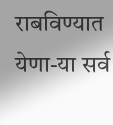राबविण्यात येणा-या सर्व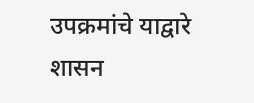उपक्रमांचे याद्वारे शासन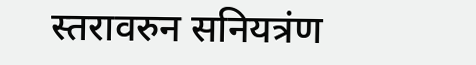स्तरावरुन सनियत्रंण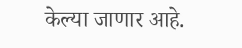केल्या जाणार आहे.